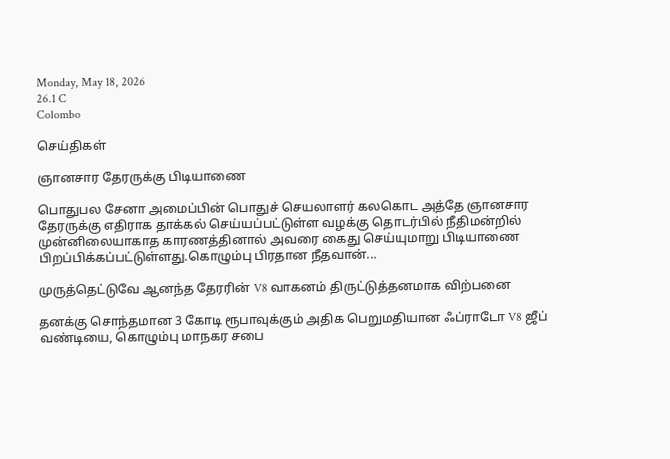Monday, May 18, 2026
26.1 C
Colombo

செய்திகள்

ஞானசார தேரருக்கு பிடியாணை

பொதுபல சேனா அமைப்பின் பொதுச் செயலாளர் கலகொட அத்தே ஞானசார தேரருக்கு எதிராக தாக்கல் செய்யப்பட்டுள்ள வழக்கு தொடர்பில் நீதிமன்றில் முன்னிலையாகாத காரணத்தினால் அவரை கைது செய்யுமாறு பிடியாணை பிறப்பிக்கப்பட்டுள்ளது.கொழும்பு பிரதான நீதவான்...

முருத்தெட்டுவே ஆனந்த தேரரின் V8 வாகனம் திருட்டுத்தனமாக விற்பனை

தனக்கு சொந்தமான 3 கோடி ரூபாவுக்கும் அதிக பெறுமதியான ஃப்ராடோ V8 ஜீப் வண்டியை, கொழும்பு மாநகர சபை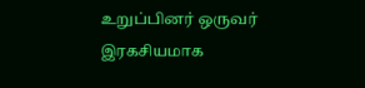உறுப்பினர் ஒருவர் இரகசியமாக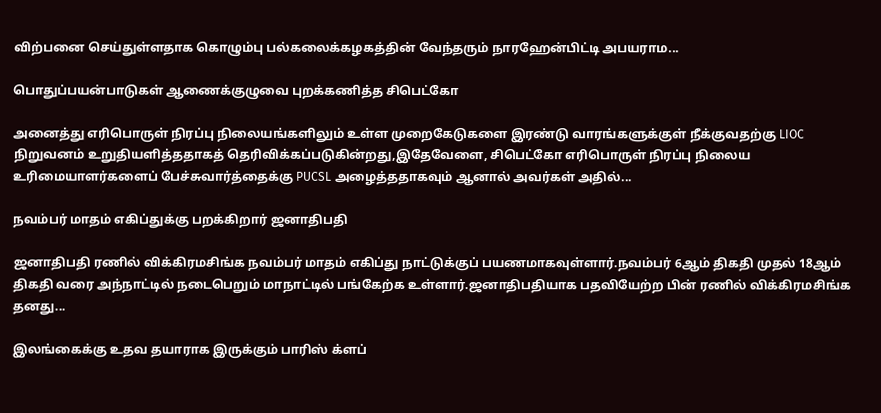விற்பனை செய்துள்ளதாக கொழும்பு பல்கலைக்கழகத்தின் வேந்தரும் நாரஹேன்பிட்டி அபயராம...

பொதுப்பயன்பாடுகள் ஆணைக்குழுவை புறக்கணித்த சிபெட்கோ

அனைத்து எரிபொருள் நிரப்பு நிலையங்களிலும் உள்ள முறைகேடுகளை இரண்டு வாரங்களுக்குள் நீக்குவதற்கு LIOC நிறுவனம் உறுதியளித்ததாகத் தெரிவிக்கப்படுகின்றது,இதேவேளை, சிபெட்கோ எரிபொருள் நிரப்பு நிலைய உரிமையாளர்களைப் பேச்சுவார்த்தைக்கு PUCSL அழைத்ததாகவும் ஆனால் அவர்கள் அதில்...

நவம்பர் மாதம் எகிப்துக்கு பறக்கிறார் ஜனாதிபதி

ஜனாதிபதி ரணில் விக்கிரமசிங்க நவம்பர் மாதம் எகிப்து நாட்டுக்குப் பயணமாகவுள்ளார்.நவம்பர் 6ஆம் திகதி முதல் 18ஆம் திகதி வரை அந்நாட்டில் நடைபெறும் மாநாட்டில் பங்கேற்க உள்ளார்.ஜனாதிபதியாக பதவியேற்ற பின் ரணில் விக்கிரமசிங்க தனது...

இலங்கைக்கு உதவ தயாராக இருக்கும் பாரிஸ் க்ளப்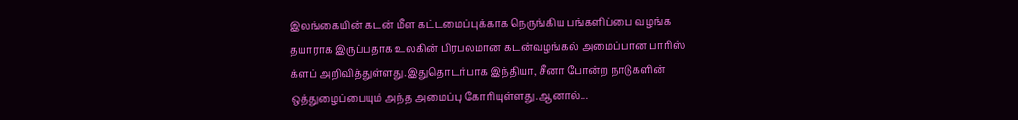இலங்கையின் கடன் மீள கட்டமைப்புக்காக நெருங்கிய பங்களிப்பை வழங்க தயாராக இருப்பதாக உலகின் பிரபலமான கடன்வழங்கல் அமைப்பான பாரிஸ் க்ளப் அறிவித்துள்ளது.இதுதொடர்பாக இந்தியா, சீனா போன்ற நாடுகளின் ஒத்துழைப்பையும் அந்த அமைப்பு கோரியுள்ளது.ஆனால்...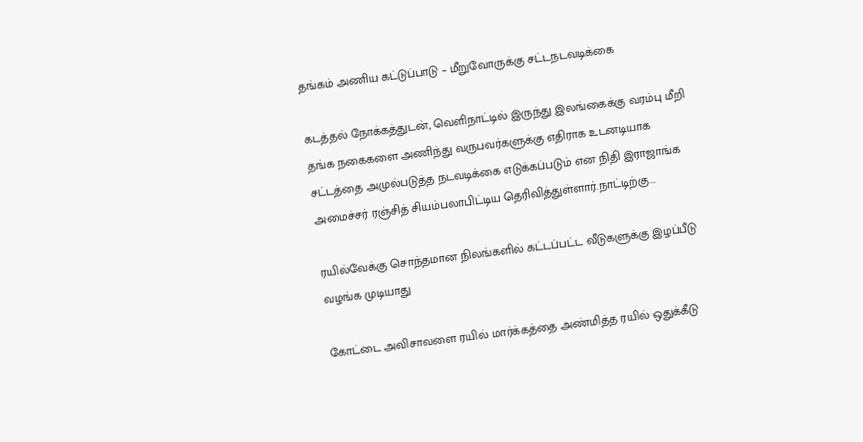தங்கம் அணிய கட்டுப்பாடு – மீறுவோருக்கு சட்டநடவடிக்கை

கடத்தல் நோக்கத்துடன், வெளிநாட்டில் இருந்து இலங்கைக்கு வரம்பு மீறி தங்க நகைகளை அணிந்து வருபவர்களுக்கு எதிராக உடனடியாக சட்டத்தை அமுல்படுத்த நடவடிக்கை எடுக்கப்படும் என நிதி இராஜாங்க அமைச்சர் ரஞ்சித் சியம்பலாபிட்டிய தெரிவித்துள்ளார்.நாட்டிற்கு...

ரயில்வேக்கு சொந்தமான நிலங்களில் கட்டப்பட்ட வீடுகளுக்கு இழப்பீடு வழங்க முடியாது

கோட்டை அவிசாவளை ரயில் மார்க்கத்தை அண்மித்த ரயில் ஒதுக்கீடு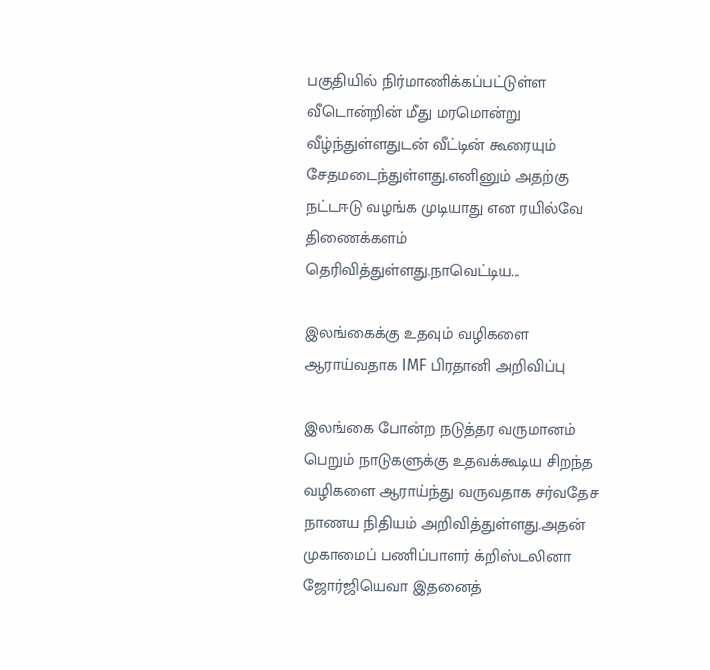பகுதியில் நிர்மாணிக்கப்பட்டுள்ள வீடொன்றின் மீது மரமொன்று வீழ்ந்துள்ளதுடன் வீட்டின் கூரையும் சேதமடைந்துள்ளது.எனினும் அதற்கு நட்டஈடு வழங்க முடியாது என ரயில்வே திணைக்களம் தெரிவித்துள்ளது.நாவெட்டிய...

இலங்கைக்கு உதவும் வழிகளை ஆராய்வதாக IMF பிரதானி அறிவிப்பு

இலங்கை போன்ற நடுத்தர வருமானம் பெறும் நாடுகளுக்கு உதவக்கூடிய சிறந்த வழிகளை ஆராய்ந்து வருவதாக சர்வதேச நாணய நிதியம் அறிவித்துள்ளது.அதன் முகாமைப் பணிப்பாளர் க்றிஸ்டலினா ஜோர்ஜியெவா இதனைத்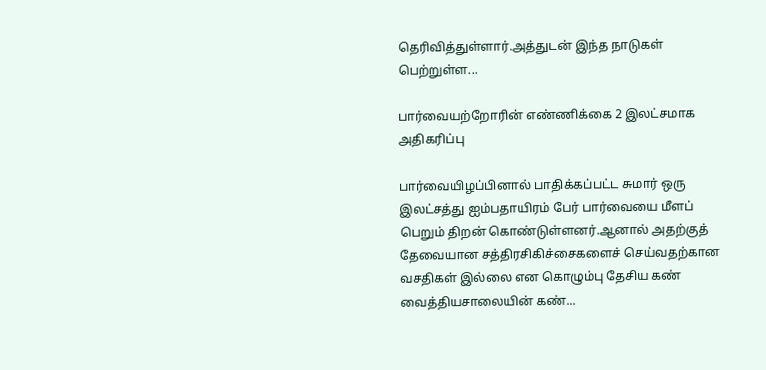தெரிவித்துள்ளார்.அத்துடன் இந்த நாடுகள் பெற்றுள்ள...

பார்வையற்றோரின் எண்ணிக்கை 2 இலட்சமாக அதிகரிப்பு

பார்வையிழப்பினால் பாதிக்கப்பட்ட சுமார் ஒரு இலட்சத்து ஐம்பதாயிரம் பேர் பார்வையை மீளப் பெறும் திறன் கொண்டுள்ளனர்.ஆனால் அதற்குத் தேவையான சத்திரசிகிச்சைகளைச் செய்வதற்கான வசதிகள் இல்லை என கொழும்பு தேசிய கண் வைத்தியசாலையின் கண்...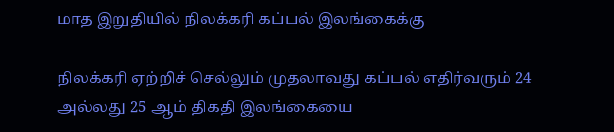மாத இறுதியில் நிலக்கரி கப்பல் இலங்கைக்கு

நிலக்கரி ஏற்றிச் செல்லும் முதலாவது கப்பல் எதிர்வரும் 24 அல்லது 25 ஆம் திகதி இலங்கையை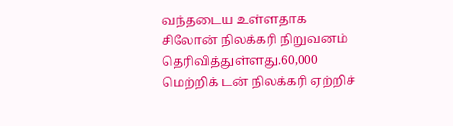வந்தடைய உள்ளதாக சிலோன் நிலக்கரி நிறுவனம் தெரிவித்துள்ளது.60,000 மெற்றிக் டன் நிலக்கரி ஏற்றிச்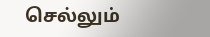செல்லும்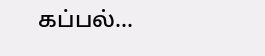கப்பல்...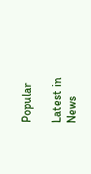Popular

Latest in News